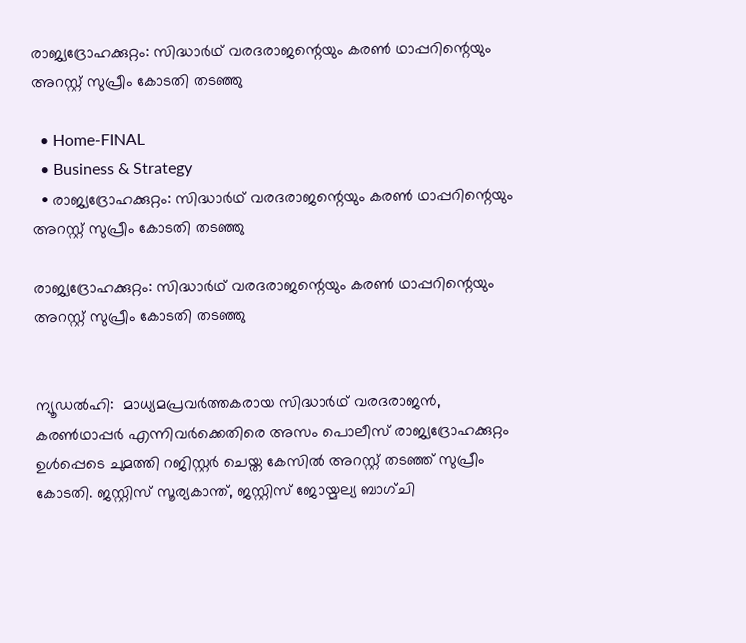രാജ്യദ്രോഹക്കുറ്റം: സിദ്ധാർഥ് വരദരാജന്റെയും കരൺ ഥാപ്പറിന്റെയും അറസ്റ്റ് സുപ്രീം കോടതി തടഞ്ഞു

  • Home-FINAL
  • Business & Strategy
  • രാജ്യദ്രോഹക്കുറ്റം: സിദ്ധാർഥ് വരദരാജന്റെയും കരൺ ഥാപ്പറിന്റെയും അറസ്റ്റ് സുപ്രീം കോടതി തടഞ്ഞു

രാജ്യദ്രോഹക്കുറ്റം: സിദ്ധാർഥ് വരദരാജന്റെയും കരൺ ഥാപ്പറിന്റെയും അറസ്റ്റ് സുപ്രീം കോടതി തടഞ്ഞു


ന്യൂഡൽഹി:  മാധ്യമപ്രവർത്തകരായ സിദ്ധാർഥ് വരദരാജൻ, കരൺഥാപ്പർ എന്നിവർക്കെതിരെ അസം പൊലീസ് രാജ്യദ്രോഹക്കുറ്റം ഉൾപ്പെടെ ചുമത്തി റജിസ്റ്റർ ചെയ്ത കേസിൽ അറസ്റ്റ് തടഞ്ഞ് സുപ്രീം കോടതി. ജസ്റ്റിസ് സൂര്യകാന്ത്, ജസ്റ്റിസ് ജോയ്മല്യ ബാഗ്ചി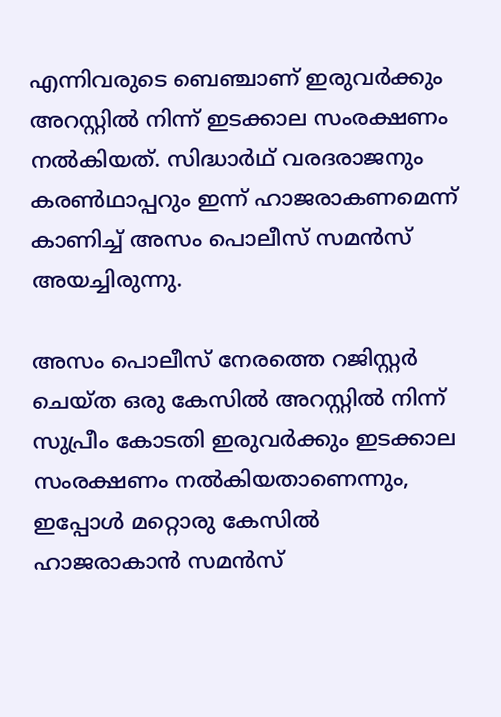എന്നിവരുടെ ബെഞ്ചാണ് ഇരുവർക്കും അറസ്റ്റിൽ നിന്ന് ഇടക്കാല സംരക്ഷണം നൽകിയത്. സിദ്ധാർഥ് വരദരാജനും കരൺഥാപ്പറും ഇന്ന് ഹാജരാകണമെന്ന് കാണിച്ച് അസം പൊലീസ് സമൻസ് അയച്ചിരുന്നു.

അസം പൊലീസ് നേരത്തെ റജിസ്റ്റർ ചെയ്ത ഒരു കേസിൽ അറസ്റ്റിൽ നിന്ന് സുപ്രീം കോടതി ഇരുവർക്കും ഇടക്കാല സംരക്ഷണം നൽകിയതാണെന്നും, ഇപ്പോൾ മറ്റൊരു കേസിൽ ഹാജരാകാൻ സമൻസ്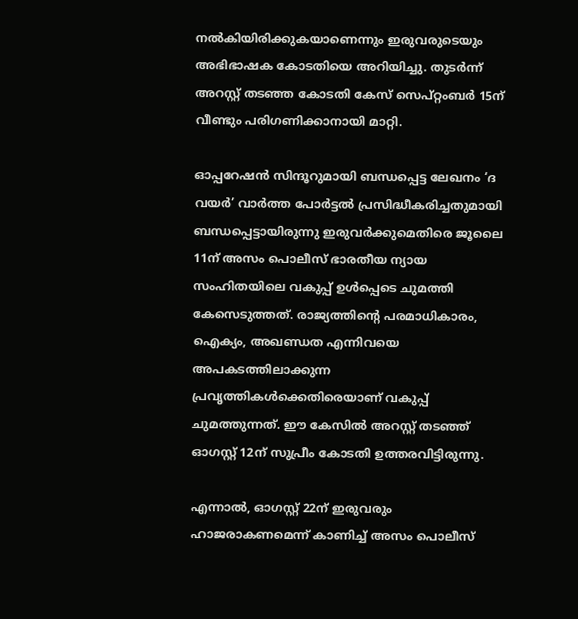നൽകിയിരിക്കുകയാണെന്നും ഇരുവരുടെയും അഭിഭാഷക കോടതിയെ അറിയിച്ചു. തുടർന്ന് അറസ്റ്റ് തടഞ്ഞ കോടതി കേസ് സെപ്റ്റംബർ 15ന് വീണ്ടും പരിഗണിക്കാനായി മാറ്റി.

ഓപ്പറേഷൻ സിന്ദൂറുമായി ബന്ധപ്പെട്ട ലേഖനം ‘ദ വയർ’ വാർത്ത പോർട്ടൽ പ്രസിദ്ധീകരിച്ചതുമായി ബന്ധപ്പെട്ടായിരുന്നു ഇരുവർക്കുമെതിരെ ജൂലൈ 11ന് അസം പൊലീസ് ഭാരതീയ ന്യായ സംഹിതയിലെ വകുപ്പ് ഉൾപ്പെടെ ചുമത്തി കേസെടുത്തത്. രാജ്യത്തിന്റെ പരമാധികാരം, ഐക്യം, അഖണ്ഡത എന്നിവയെ അപകടത്തിലാക്കുന്ന പ്രവൃത്തികൾക്കെതിരെയാണ് വകുപ്പ് ചുമത്തുന്നത്. ഈ കേസിൽ അറസ്റ്റ് തടഞ്ഞ് ഓഗസ്റ്റ് 12ന് സുപ്രീം കോടതി ഉത്തരവിട്ടിരുന്നു.

എന്നാൽ, ഓഗസ്റ്റ് 22ന് ഇരുവരും ഹാജരാകണമെന്ന് കാണിച്ച് അസം പൊലീസ്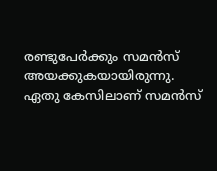രണ്ടുപേർക്കും സമൻസ് അയക്കുകയായിരുന്നു. ഏതു കേസിലാണ് സമൻസ്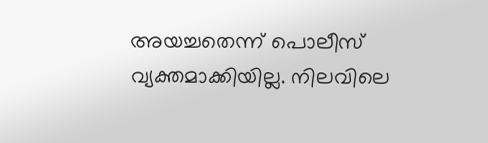അയച്ചതെന്ന് പൊലീസ് വ്യക്തമാക്കിയില്ല. നിലവിലെ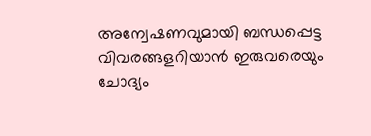അന്വേഷണവുമായി ബന്ധപ്പെട്ട വിവരങ്ങളറിയാൻ ഇരുവരെയും ചോദ്യം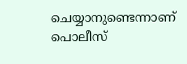ചെയ്യാനുണ്ടെന്നാണ് പൊലീസ്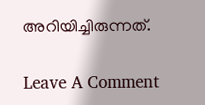അറിയിച്ചിരുന്നത്.

Leave A Comment